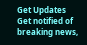Get Updates
Get notified of breaking news,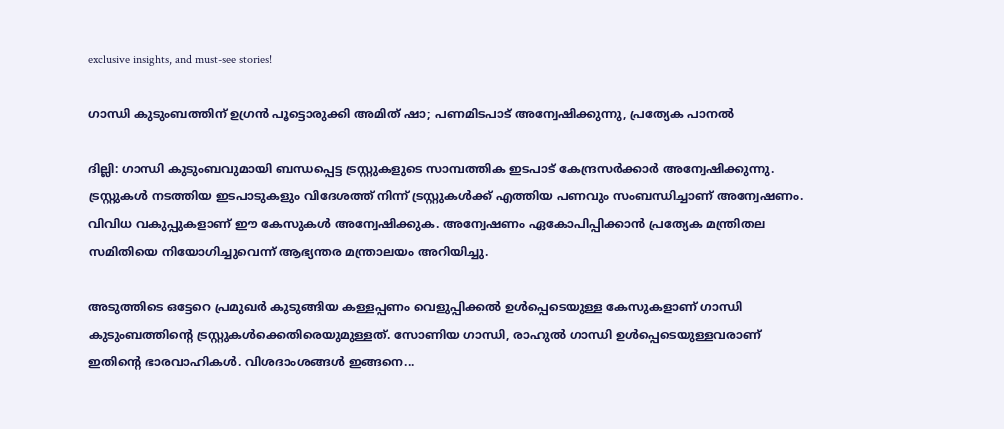exclusive insights, and must-see stories!

ഗാന്ധി കുടുംബത്തിന് ഉഗ്രന്‍ പൂട്ടൊരുക്കി അമിത് ഷാ; പണമിടപാട് അന്വേഷിക്കുന്നു, പ്രത്യേക പാനല്‍

ദില്ലി: ഗാന്ധി കുടുംബവുമായി ബന്ധപ്പെട്ട ട്രസ്റ്റുകളുടെ സാമ്പത്തിക ഇടപാട് കേന്ദ്രസര്‍ക്കാര്‍ അന്വേഷിക്കുന്നു. ട്രസ്റ്റുകള്‍ നടത്തിയ ഇടപാടുകളും വിദേശത്ത് നിന്ന് ട്രസ്റ്റുകള്‍ക്ക് എത്തിയ പണവും സംബന്ധിച്ചാണ് അന്വേഷണം. വിവിധ വകുപ്പുകളാണ് ഈ കേസുകള്‍ അന്വേഷിക്കുക. അന്വേഷണം ഏകോപിപ്പിക്കാന്‍ പ്രത്യേക മന്ത്രിതല സമിതിയെ നിയോഗിച്ചുവെന്ന് ആഭ്യന്തര മന്ത്രാലയം അറിയിച്ചു.

അടുത്തിടെ ഒട്ടേറെ പ്രമുഖര്‍ കുടുങ്ങിയ കള്ളപ്പണം വെളുപ്പിക്കല്‍ ഉള്‍പ്പെടെയുള്ള കേസുകളാണ് ഗാന്ധി കുടുംബത്തിന്റെ ട്രസ്റ്റുകള്‍ക്കെതിരെയുമുള്ളത്. സോണിയ ഗാന്ധി, രാഹുല്‍ ഗാന്ധി ഉള്‍പ്പെടെയുള്ളവരാണ് ഇതിന്റെ ഭാരവാഹികള്‍. വിശദാംശങ്ങള്‍ ഇങ്ങനെ...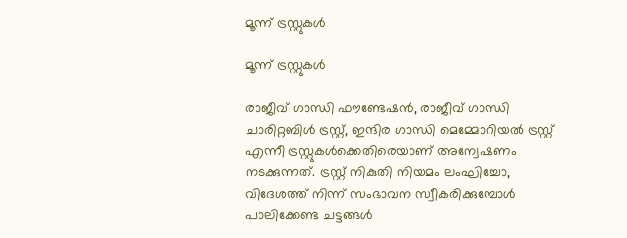മൂന്ന് ട്രസ്റ്റുകള്‍

മൂന്ന് ട്രസ്റ്റുകള്‍

രാജീവ് ഗാന്ധി ഫൗണ്ടേഷന്‍, രാജീവ് ഗാന്ധി ചാരിറ്റബിള്‍ ട്രസ്റ്റ്, ഇന്ദിര ഗാന്ധി മെമ്മോറിയല്‍ ട്രസ്റ്റ് എന്നീ ട്രസ്റ്റുകള്‍ക്കെതിരെയാണ് അന്വേഷണം നടക്കുന്നത്. ട്രസ്റ്റ് നികുതി നിയമം ലംഘിച്ചോ, വിദേശത്ത് നിന്ന് സംഭാവന സ്വീകരിക്കുമ്പോള്‍ പാലിക്കേണ്ട ചട്ടങ്ങള്‍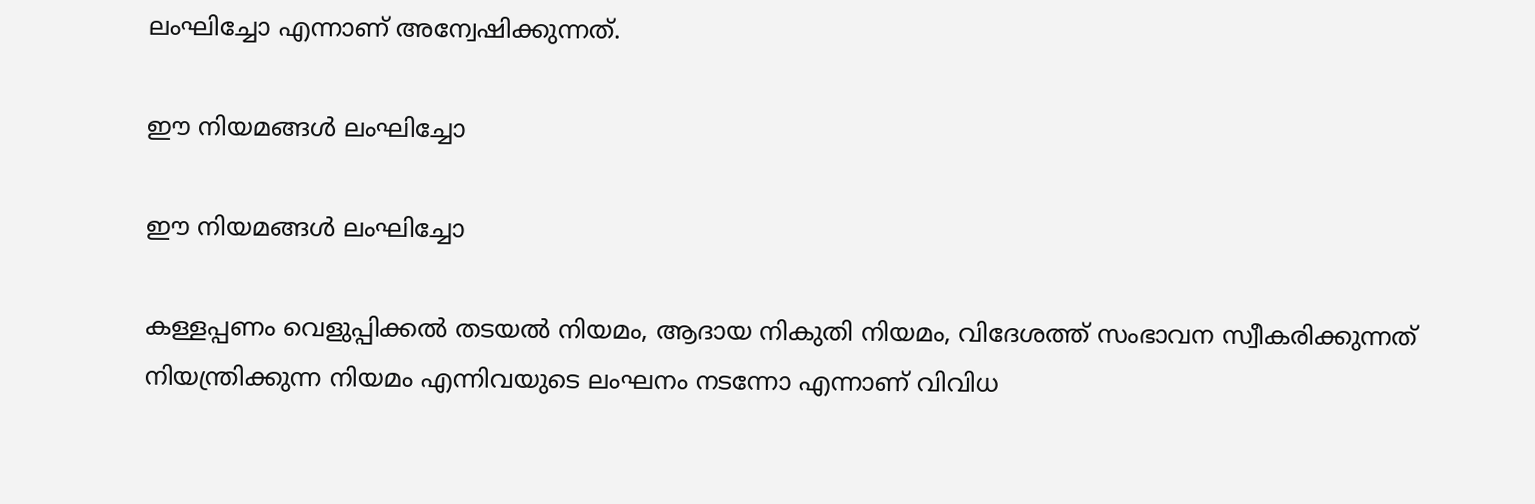ലംഘിച്ചോ എന്നാണ് അന്വേഷിക്കുന്നത്.

ഈ നിയമങ്ങള്‍ ലംഘിച്ചോ

ഈ നിയമങ്ങള്‍ ലംഘിച്ചോ

കള്ളപ്പണം വെളുപ്പിക്കല്‍ തടയല്‍ നിയമം, ആദായ നികുതി നിയമം, വിദേശത്ത് സംഭാവന സ്വീകരിക്കുന്നത് നിയന്ത്രിക്കുന്ന നിയമം എന്നിവയുടെ ലംഘനം നടന്നോ എന്നാണ് വിവിധ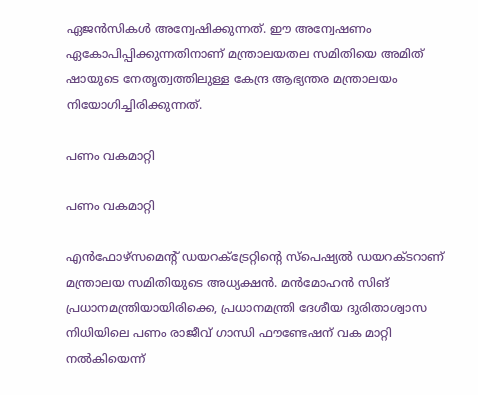ഏജന്‍സികള്‍ അന്വേഷിക്കുന്നത്. ഈ അന്വേഷണം ഏകോപിപ്പിക്കുന്നതിനാണ് മന്ത്രാലയതല സമിതിയെ അമിത് ഷായുടെ നേതൃത്വത്തിലുള്ള കേന്ദ്ര ആഭ്യന്തര മന്ത്രാലയം നിയോഗിച്ചിരിക്കുന്നത്.

പണം വകമാറ്റി

പണം വകമാറ്റി

എന്‍ഫോഴ്‌സമെന്റ് ഡയറക്ട്രേറ്റിന്റെ സ്‌പെഷ്യല്‍ ഡയറക്ടറാണ് മന്ത്രാലയ സമിതിയുടെ അധ്യക്ഷന്‍. മന്‍മോഹന്‍ സിങ് പ്രധാനമന്ത്രിയായിരിക്കെ, പ്രധാനമന്ത്രി ദേശീയ ദുരിതാശ്വാസ നിധിയിലെ പണം രാജീവ് ഗാന്ധി ഫൗണ്ടേഷന് വക മാറ്റി നല്‍കിയെന്ന്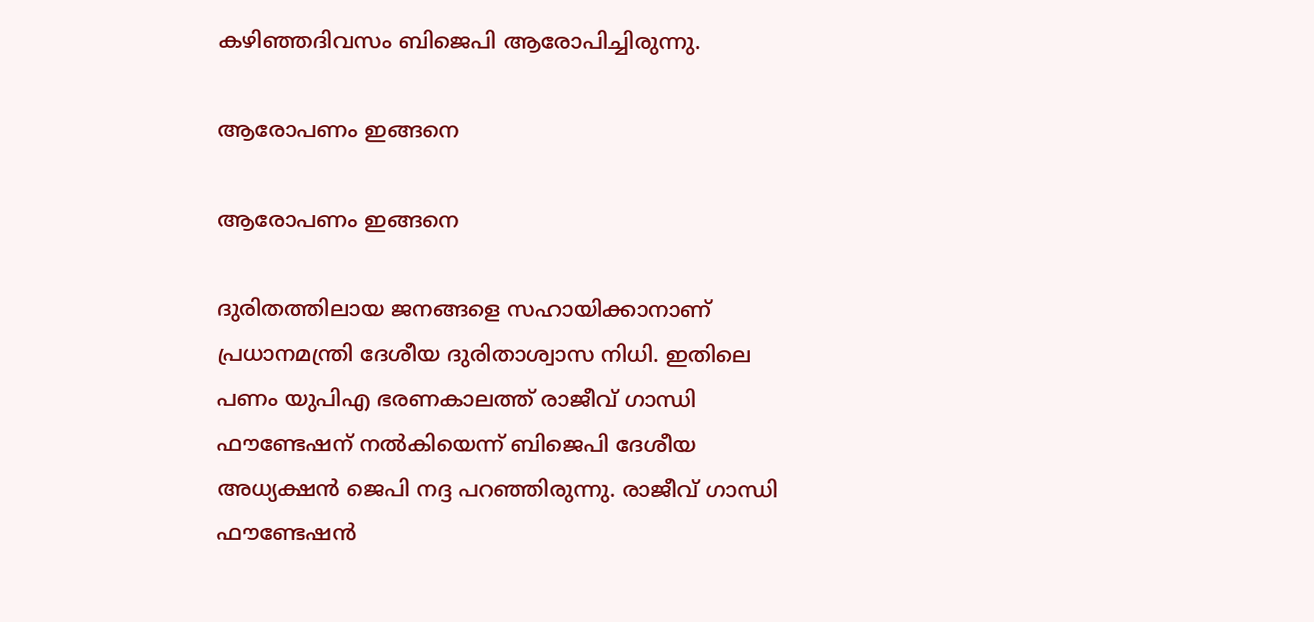കഴിഞ്ഞദിവസം ബിജെപി ആരോപിച്ചിരുന്നു.

ആരോപണം ഇങ്ങനെ

ആരോപണം ഇങ്ങനെ

ദുരിതത്തിലായ ജനങ്ങളെ സഹായിക്കാനാണ് പ്രധാനമന്ത്രി ദേശീയ ദുരിതാശ്വാസ നിധി. ഇതിലെ പണം യുപിഎ ഭരണകാലത്ത് രാജീവ് ഗാന്ധി ഫൗണ്ടേഷന് നല്‍കിയെന്ന് ബിജെപി ദേശീയ അധ്യക്ഷന്‍ ജെപി നദ്ദ പറഞ്ഞിരുന്നു. രാജീവ് ഗാന്ധി ഫൗണ്ടേഷന്‍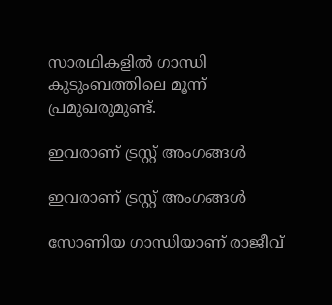സാരഥികളില്‍ ഗാന്ധി കുടുംബത്തിലെ മൂന്ന് പ്രമുഖരുമുണ്ട്.

ഇവരാണ് ട്രസ്റ്റ് അംഗങ്ങള്‍

ഇവരാണ് ട്രസ്റ്റ് അംഗങ്ങള്‍

സോണിയ ഗാന്ധിയാണ് രാജീവ്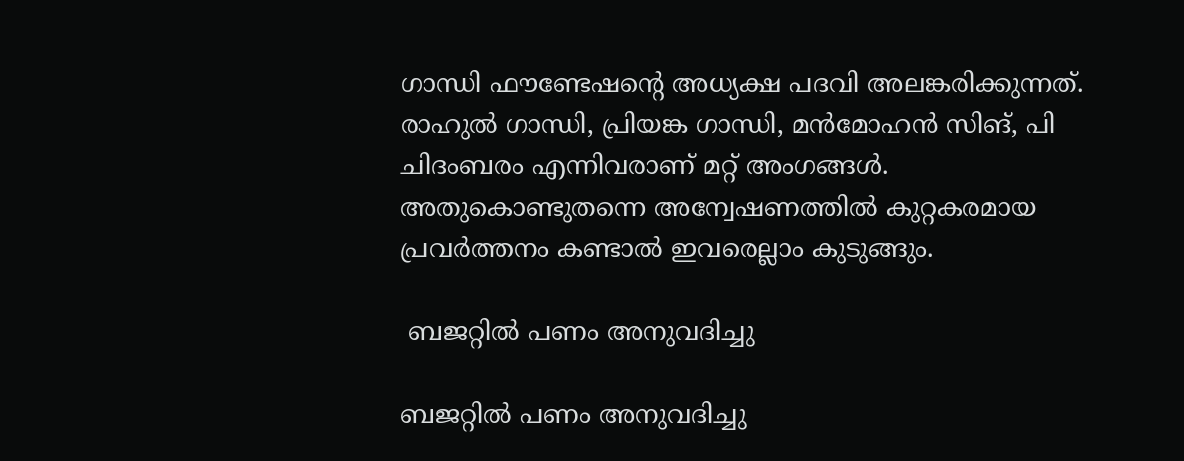ഗാന്ധി ഫൗണ്ടേഷന്റെ അധ്യക്ഷ പദവി അലങ്കരിക്കുന്നത്. രാഹുല്‍ ഗാന്ധി, പ്രിയങ്ക ഗാന്ധി, മന്‍മോഹന്‍ സിങ്, പി ചിദംബരം എന്നിവരാണ് മറ്റ് അംഗങ്ങള്‍. അതുകൊണ്ടുതന്നെ അന്വേഷണത്തില്‍ കുറ്റകരമായ പ്രവര്‍ത്തനം കണ്ടാല്‍ ഇവരെല്ലാം കുടുങ്ങും.

 ബജറ്റില്‍ പണം അനുവദിച്ചു

ബജറ്റില്‍ പണം അനുവദിച്ചു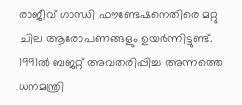രാജീവ് ഗാന്ധി ഫൗണ്ടേഷനെതിരെ മറ്റു ചില ആരോപണങ്ങളും ഉയര്‍ന്നിട്ടുണ്ട്. 1991ല്‍ ബജറ്റ് അവതരിപ്പിച്ച അന്നത്തെ ധനമന്ത്രി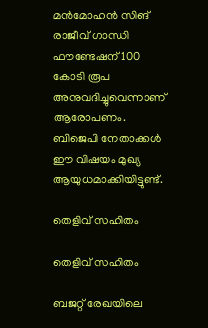മന്‍മോഹന്‍ സിങ് രാജീവ് ഗാന്ധി ഫൗണ്ടേഷന് 100 കോടി രൂപ അനുവദിച്ചുവെന്നാണ് ആരോപണം. ബിജെപി നേതാക്കള്‍ ഈ വിഷയം മുഖ്യ ആയുധമാക്കിയിട്ടുണ്ട്.

തെളിവ് സഹിതം

തെളിവ് സഹിതം

ബജറ്റ് രേഖയിലെ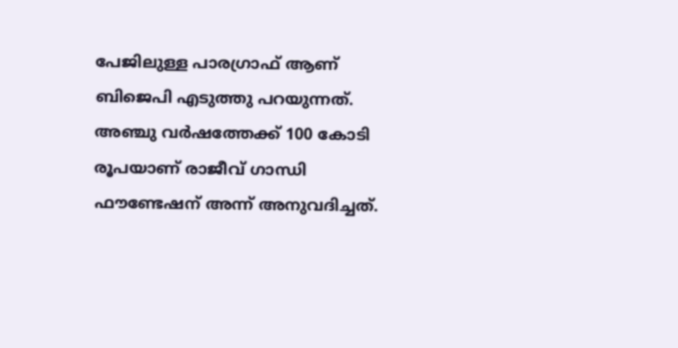പേജിലുള്ള പാരഗ്രാഫ് ആണ് ബിജെപി എടുത്തു പറയുന്നത്. അഞ്ചു വര്‍ഷത്തേക്ക് 100 കോടി രൂപയാണ് രാജീവ് ഗാന്ധി ഫൗണ്ടേഷന് അന്ന് അനുവദിച്ചത്.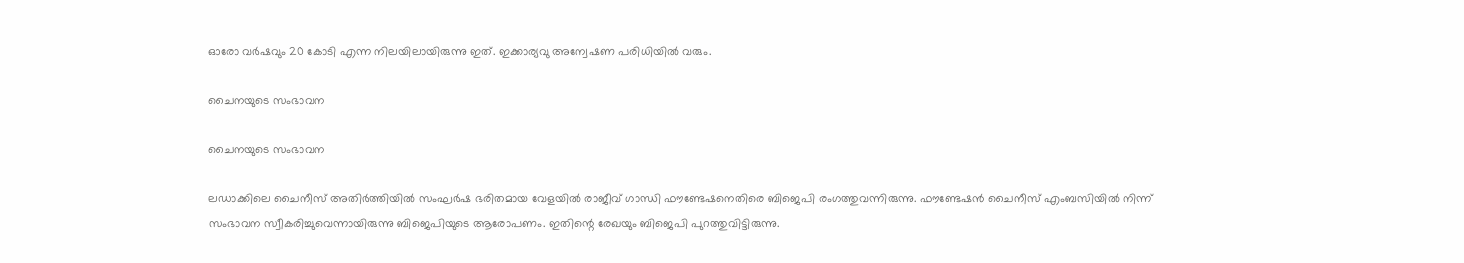ഓരോ വര്‍ഷവും 20 കോടി എന്ന നിലയിലായിരുന്നു ഇത്. ഇക്കാര്യവു അന്വേഷണ പരിധിയില്‍ വരും.

ചൈനയുടെ സംഭാവന

ചൈനയുടെ സംഭാവന

ലഡാക്കിലെ ചൈനീസ് അതിര്‍ത്തിയില്‍ സംഘര്‍ഷ ഭരിതമായ വേളയില്‍ രാജീവ് ഗാന്ധി ഫൗണ്ടേഷനെതിരെ ബിജെപി രംഗത്തുവന്നിരുന്നു. ഫൗണ്ടേഷന്‍ ചൈനീസ് എംബസിയില്‍ നിന്ന് സംഭാവന സ്വീകരിച്ചുവെന്നായിരുന്നു ബിജെപിയുടെ ആരോപണം. ഇതിന്റെ രേഖയും ബിജെപി പുറത്തുവിട്ടിരുന്നു.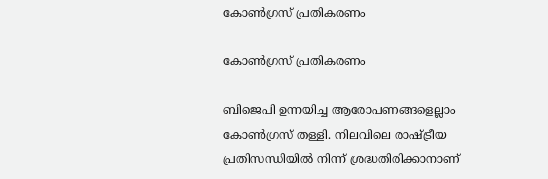കോണ്‍ഗ്രസ് പ്രതികരണം

കോണ്‍ഗ്രസ് പ്രതികരണം

ബിജെപി ഉന്നയിച്ച ആരോപണങ്ങളെല്ലാം കോണ്‍ഗ്രസ് തള്ളി. നിലവിലെ രാഷ്ട്രീയ പ്രതിസന്ധിയില്‍ നിന്ന് ശ്രദ്ധതിരിക്കാനാണ്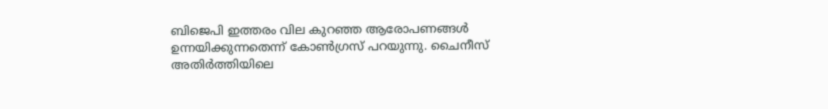ബിജെപി ഇത്തരം വില കുറഞ്ഞ ആരോപണങ്ങള്‍ ഉന്നയിക്കുന്നതെന്ന് കോണ്‍ഗ്രസ് പറയുന്നു. ചൈനീസ് അതിര്‍ത്തിയിലെ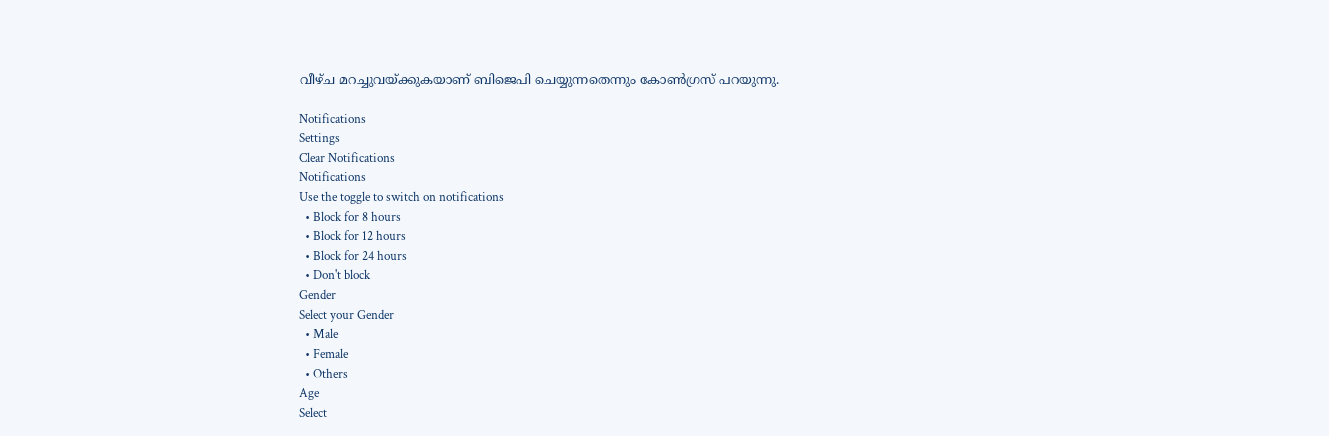വീഴ്ച മറച്ചുവയ്ക്കുകയാണ് ബിജെപി ചെയ്യുന്നതെന്നും കോണ്‍ഗ്രസ് പറയുന്നു.

Notifications
Settings
Clear Notifications
Notifications
Use the toggle to switch on notifications
  • Block for 8 hours
  • Block for 12 hours
  • Block for 24 hours
  • Don't block
Gender
Select your Gender
  • Male
  • Female
  • Others
Age
Select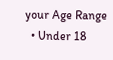your Age Range
  • Under 18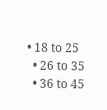• 18 to 25
  • 26 to 35
  • 36 to 45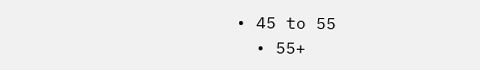• 45 to 55
  • 55+